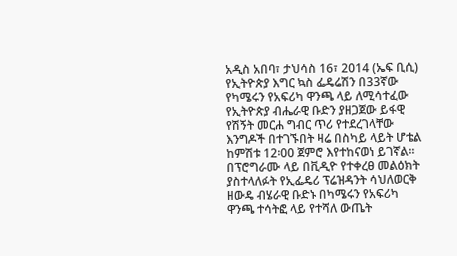አዲስ አበባ፣ ታህሳስ 16፣ 2014 (ኤፍ ቢሲ) የኢትዮጵያ እግር ኳስ ፌዴሬሽን በ33ኛው የካሜሩን የአፍሪካ ዋንጫ ላይ ለሚሳተፈው የኢትዮጵያ ብሔራዊ ቡድን ያዘጋጀው ይፋዊ የሽኝት መርሐ ግብር ጥሪ የተደረገላቸው እንግዶች በተገኙበት ዛሬ በስካይ ላይት ሆቴል ከምሽቱ 12፡00 ጀምሮ እየተከናወነ ይገኛል።
በፕሮግራሙ ላይ በቪዲዮ የተቀረፀ መልዕክት ያስተላለፉት የኢፌዴሪ ፕሬዝዳንት ሳህለወርቅ ዘውዴ ብሄራዊ ቡድኑ በካሜሩን የአፍሪካ ዋንጫ ተሳትፎ ላይ የተሻለ ውጤት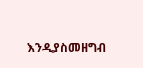እንዲያስመዘግብ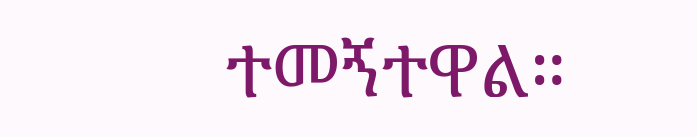ተመኝተዋል።